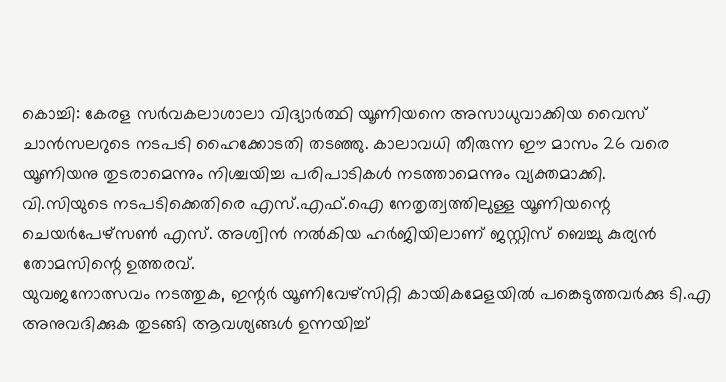കൊച്ചി: കേരള സർവകലാശാലാ വിദ്യാർത്ഥി യൂണിയനെ അസാധുവാക്കിയ വൈസ് ചാൻസലറുടെ നടപടി ഹൈക്കോടതി തടഞ്ഞു. കാലാവധി തീരുന്ന ഈ മാസം 26 വരെ യൂണിയനു തുടരാമെന്നും നിശ്ചയിച്ച പരിപാടികൾ നടത്താമെന്നും വ്യക്തമാക്കി.
വി.സിയുടെ നടപടിക്കെതിരെ എസ്.എഫ്.ഐ നേതൃത്വത്തിലുള്ള യൂണിയന്റെ ചെയർപേഴ്സൺ എസ്. അശ്വിൻ നൽകിയ ഹർജിയിലാണ് ജസ്റ്റിസ് ബെച്ചു കുര്യൻ തോമസിന്റെ ഉത്തരവ്.
യുവജനോത്സവം നടത്തുക, ഇന്റർ യൂണിവേഴ്സിറ്റി കായികമേളയിൽ പങ്കെടുത്തവർക്കു ടി.എ അനുവദിക്കുക തുടങ്ങി ആവശ്യങ്ങൾ ഉന്നയിച്ച്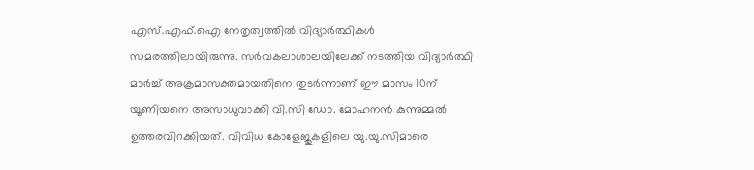എസ്.എഫ്.ഐ നേതൃത്വത്തിൽ വിദ്യാർത്ഥികൾ സമരത്തിലായിരുന്നു. സർവകലാശാലയിലേക്ക് നടത്തിയ വിദ്യാർത്ഥി മാർച്ച് അക്രമാസക്തമായതിനെ തുടർന്നാണ് ഈ മാസം 10ന് യൂണിയനെ അസാധുവാക്കി വി.സി ഡോ. മോഹനൻ കുന്നുമ്മൽ ഉത്തരവിറക്കിയത്. വിവിധ കോളേജുകളിലെ യു.യു.സിമാരെ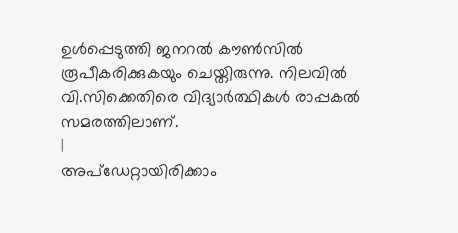ഉൾപ്പെടുത്തി ജനറൽ കൗൺസിൽ രൂപീകരിക്കുകയും ചെയ്തിരുന്നു. നിലവിൽ വി.സിക്കെതിരെ വിദ്യാർത്ഥികൾ രാപ്പകൽ സമരത്തിലാണ്.
|
അപ്ഡേറ്റായിരിക്കാം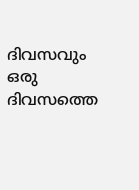ദിവസവും
ഒരു ദിവസത്തെ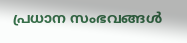പ്രധാന സംഭവങ്ങൾ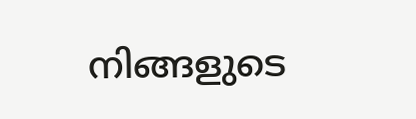നിങ്ങളുടെ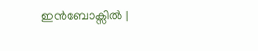ഇൻബോക്സിൽ |